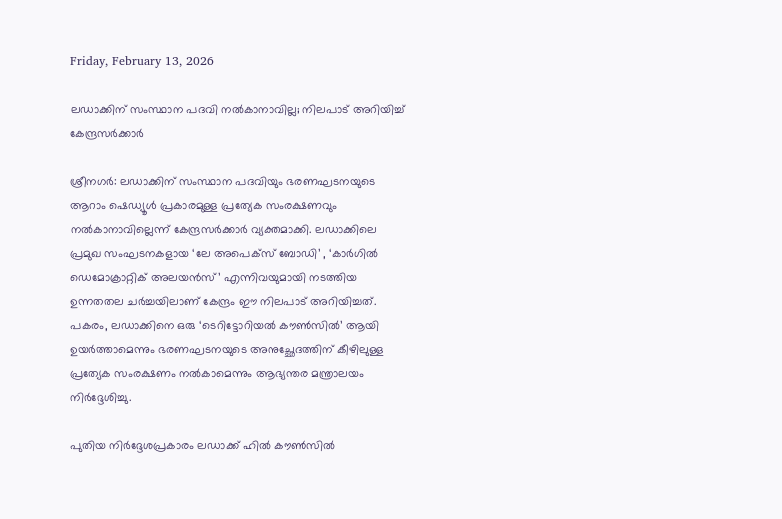Friday, February 13, 2026

ലഡാക്കിന് സംസ്ഥാന പദവി നല്‍കാനാവില്ല; നിലപാട് അറിയിച്ച് കേന്ദ്രസര്‍ക്കാര്‍

ശ്രീനഗര്‍: ലഡാക്കിന് സംസ്ഥാന പദവിയും ഭരണഘടനയുടെ ആറാം ഷെഡ്യൂള്‍ പ്രകാരമുള്ള പ്രത്യേക സംരക്ഷണവും നല്‍കാനാവില്ലെന്ന് കേന്ദ്രസര്‍ക്കാര്‍ വ്യക്തമാക്കി. ലഡാക്കിലെ പ്രമുഖ സംഘടനകളായ ‘ലേ അപെക്‌സ് ബോഡി’ , ‘കാര്‍ഗില്‍ ഡെമോക്രാറ്റിക് അലയന്‍സ്’ എന്നിവയുമായി നടത്തിയ ഉന്നതതല ചര്‍ച്ചയിലാണ് കേന്ദ്രം ഈ നിലപാട് അറിയിച്ചത്. പകരം, ലഡാക്കിനെ ഒരു ‘ടെറിട്ടോറിയല്‍ കൗണ്‍സില്‍’ ആയി ഉയര്‍ത്താമെന്നും ഭരണഘടനയുടെ അനുച്ഛേദത്തിന് കീഴിലുള്ള പ്രത്യേക സംരക്ഷണം നല്‍കാമെന്നും ആഭ്യന്തര മന്ത്രാലയം നിര്‍ദ്ദേശിച്ചു.

പുതിയ നിര്‍ദ്ദേശപ്രകാരം ലഡാക്ക് ഹില്‍ കൗണ്‍സില്‍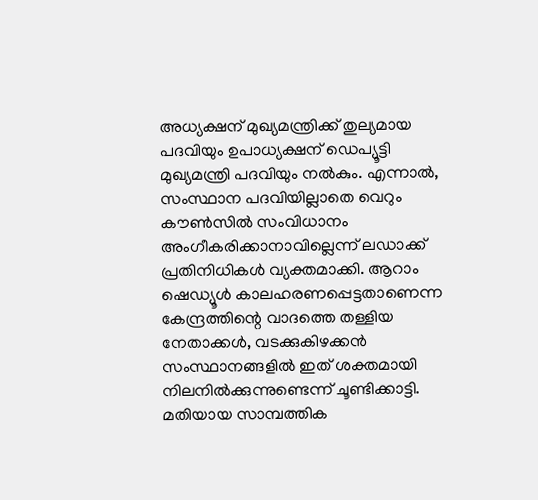അധ്യക്ഷന് മുഖ്യമന്ത്രിക്ക് തുല്യമായ പദവിയും ഉപാധ്യക്ഷന് ഡെപ്യൂട്ടി മുഖ്യമന്ത്രി പദവിയും നല്‍കും. എന്നാല്‍, സംസ്ഥാന പദവിയില്ലാതെ വെറും കൗണ്‍സില്‍ സംവിധാനം അംഗീകരിക്കാനാവില്ലെന്ന് ലഡാക്ക് പ്രതിനിധികള്‍ വ്യക്തമാക്കി. ആറാം ഷെഡ്യൂള്‍ കാലഹരണപ്പെട്ടതാണെന്ന കേന്ദ്രത്തിന്റെ വാദത്തെ തള്ളിയ നേതാക്കള്‍, വടക്കുകിഴക്കന്‍ സംസ്ഥാനങ്ങളില്‍ ഇത് ശക്തമായി നിലനില്‍ക്കുന്നുണ്ടെന്ന് ചൂണ്ടിക്കാട്ടി. മതിയായ സാമ്പത്തിക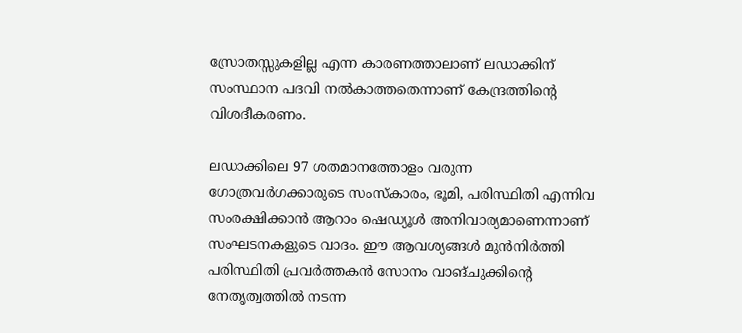സ്രോതസ്സുകളില്ല എന്ന കാരണത്താലാണ് ലഡാക്കിന് സംസ്ഥാന പദവി നല്‍കാത്തതെന്നാണ് കേന്ദ്രത്തിന്റെ വിശദീകരണം.

ലഡാക്കിലെ 97 ശതമാനത്തോളം വരുന്ന ഗോത്രവര്‍ഗക്കാരുടെ സംസ്‌കാരം, ഭൂമി, പരിസ്ഥിതി എന്നിവ സംരക്ഷിക്കാന്‍ ആറാം ഷെഡ്യൂള്‍ അനിവാര്യമാണെന്നാണ് സംഘടനകളുടെ വാദം. ഈ ആവശ്യങ്ങള്‍ മുന്‍നിര്‍ത്തി പരിസ്ഥിതി പ്രവര്‍ത്തകന്‍ സോനം വാങ്ചുക്കിന്റെ നേതൃത്വത്തില്‍ നടന്ന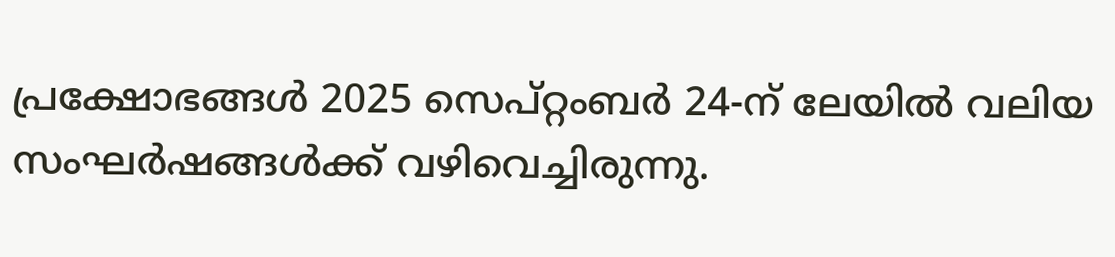പ്രക്ഷോഭങ്ങള്‍ 2025 സെപ്റ്റംബര്‍ 24-ന് ലേയില്‍ വലിയ സംഘര്‍ഷങ്ങള്‍ക്ക് വഴിവെച്ചിരുന്നു.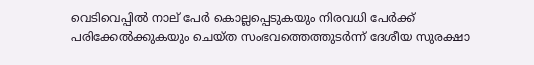വെടിവെപ്പില്‍ നാല് പേര്‍ കൊല്ലപ്പെടുകയും നിരവധി പേര്‍ക്ക് പരിക്കേല്‍ക്കുകയും ചെയ്ത സംഭവത്തെത്തുടര്‍ന്ന് ദേശീയ സുരക്ഷാ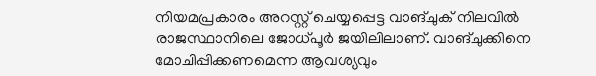നിയമപ്രകാരം അറസ്റ്റ് ചെയ്യപ്പെട്ട വാങ്ചുക് നിലവില്‍ രാജസ്ഥാനിലെ ജോധ്പൂര്‍ ജയിലിലാണ്. വാങ്ചുക്കിനെ മോചിപ്പിക്കണമെന്ന ആവശ്യവും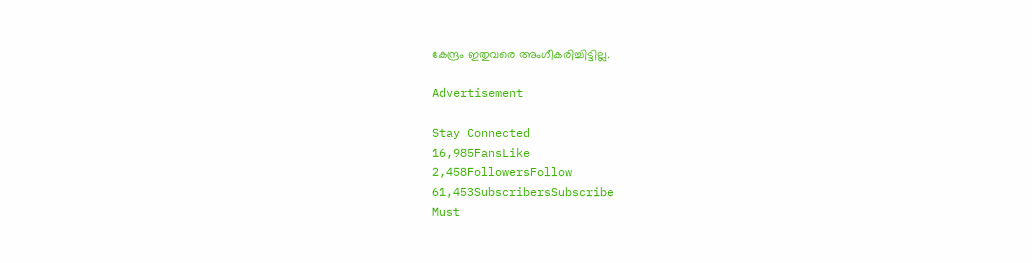കേന്ദ്രം ഇതുവരെ അംഗീകരിച്ചിട്ടില്ല.

Advertisement

Stay Connected
16,985FansLike
2,458FollowersFollow
61,453SubscribersSubscribe
Must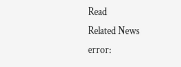Read
Related News
error: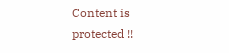Content is protected !!